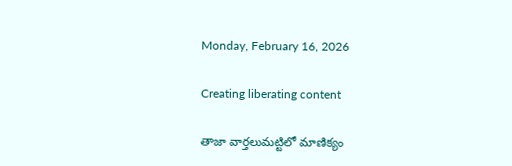Monday, February 16, 2026

Creating liberating content

తాజా వార్తలుమట్టిలో మాణిక్యం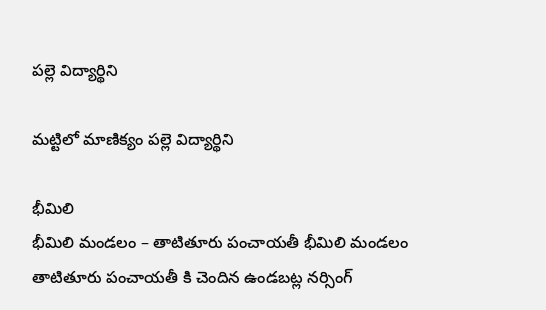పల్లె విద్యార్థిని

మట్టిలో మాణిక్యం పల్లె విద్యార్థిని

భీమిలి
భీమిలి మండలం – తాటితూరు పంచాయతీ భీమిలి మండలం తాటితూరు పంచాయతీ కి చెందిన ఉండబట్ల నర్సింగ్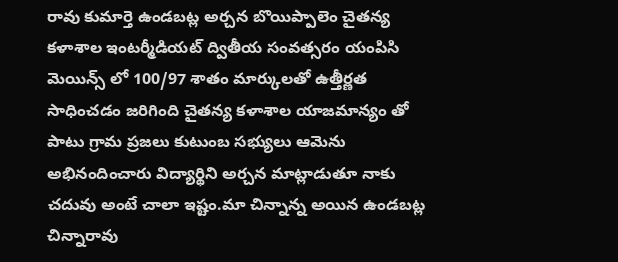రావు కుమార్తె ఉండబట్ల అర్చన బొయిప్పాలెం చైతన్య కళాశాల ఇంటర్మీడియట్ ద్వితీయ సంవత్సరం యంపిసి మెయిన్స్ లో 100/97 శాతం మార్కులతో ఉత్తీర్ణత సాధించడం జరిగింది చైతన్య కళాశాల యాజమాన్యం తో పాటు గ్రామ ప్రజలు కుటుంబ సభ్యులు ఆమెను అభినందించారు విద్యార్థిని అర్చన మాట్లాడుతూ నాకు చదువు అంటే చాలా ఇష్టం.మా చిన్నాన్న అయిన ఉండబట్ల చిన్నారావు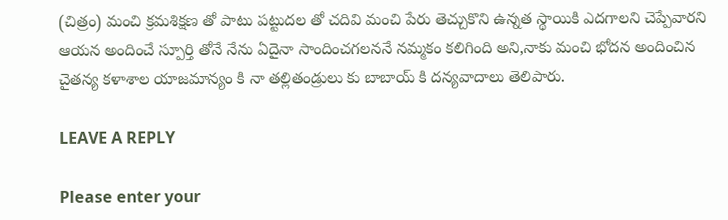(చిత్రం) మంచి క్రమశిక్షణ తో పాటు పట్టుదల తో చదివి మంచి పేరు తెచ్చుకొని ఉన్నత స్థాయికి ఎదగాలని చెప్పేవారని ఆయన అందించే స్పూర్తి తోనే నేను ఏదైనా సాందించగలననే నమ్మకం కలిగింది అని,నాకు మంచి భోదన అందించిన చైతన్య కళాశాల యాజమాన్యం కి నా తల్లితండ్రులు కు బాబాయ్ కి దన్యవాదాలు తెలిపారు.

LEAVE A REPLY

Please enter your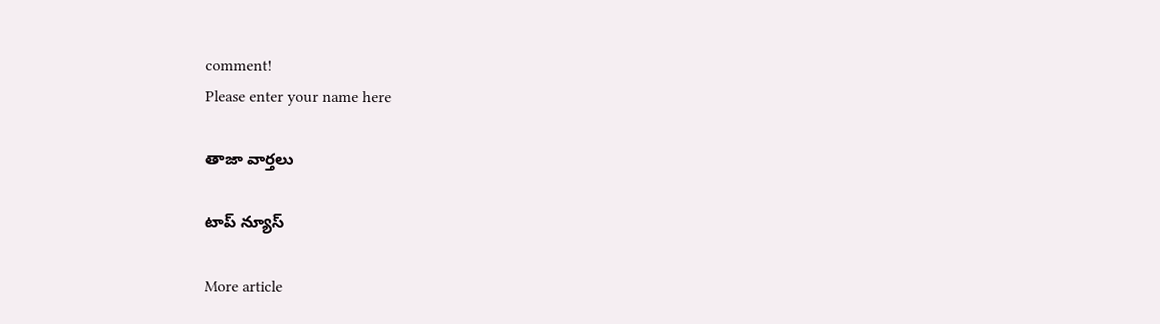comment!
Please enter your name here

తాజా వార్తలు

టాప్ న్యూస్

More article